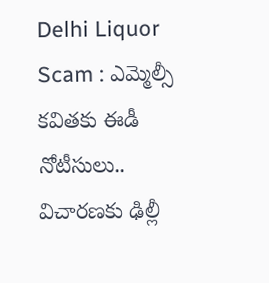Delhi Liquor Scam : ఎమ్మెల్సీ కవితకు ఈడీ నోటీసులు.. విచారణకు ఢిల్లీ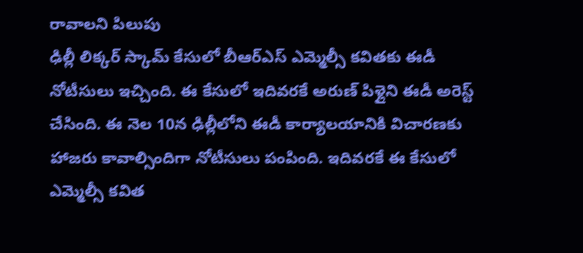రావాలని పిలుపు
ఢిల్లీ లిక్కర్ స్కామ్ కేసులో బీఆర్ఎస్ ఎమ్మెల్సీ కవితకు ఈడీ నోటీసులు ఇచ్చింది. ఈ కేసులో ఇదివరకే అరుణ్ పిళ్లైని ఈడీ అరెస్ట్ చేసింది. ఈ నెల 10న ఢిల్లీలోని ఈడీ కార్యాలయానికి విచారణకు హాజరు కావాల్సిందిగా నోటీసులు పంపింది. ఇదివరకే ఈ కేసులో ఎమ్మెల్సీ కవిత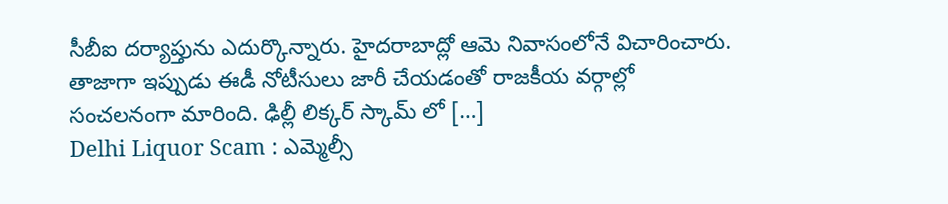సీబీఐ దర్యాప్తును ఎదుర్కొన్నారు. హైదరాబాద్లో ఆమె నివాసంలోనే విచారించారు. తాజాగా ఇప్పుడు ఈడీ నోటీసులు జారీ చేయడంతో రాజకీయ వర్గాల్లో సంచలనంగా మారింది. ఢిల్లీ లిక్కర్ స్కామ్ లో […]
Delhi Liquor Scam : ఎమ్మెల్సీ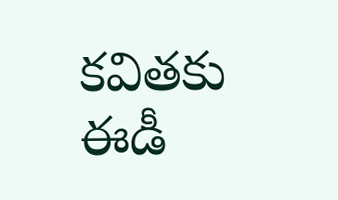కవితకు ఈడీ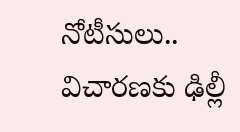నోటీసులు.. విచారణకు ఢిల్లీ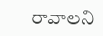రావాలని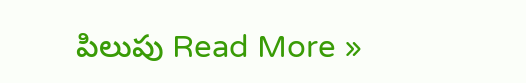పిలుపు Read More »